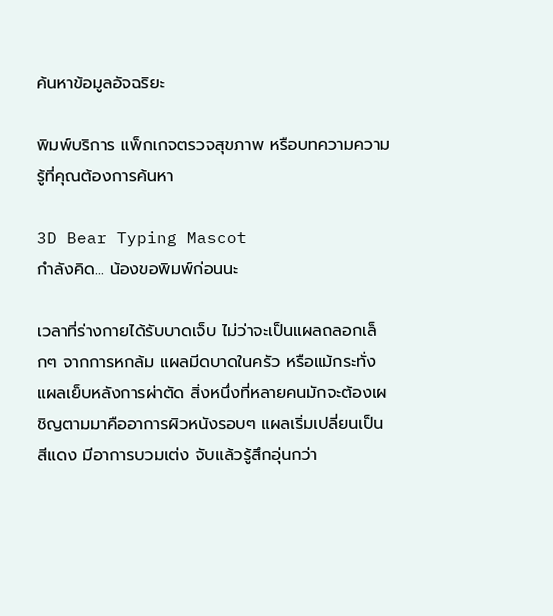ค้นหาข้อมูลอัจฉริยะ

พิมพ์บริการ แพ็กเกจตรวจสุขภาพ หรือบทความความรู้ที่คุณต้องการค้นหา

3D Bear Typing Mascot
กำลังคิด... น้องขอพิมพ์ก่อนนะ

เวลาที่ร่างกายได้รับบาดเจ็บ ไม่ว่าจะเป็นแผลถลอกเล็กๆ จากการหกล้ม แผลมีดบาดในครัว หรือแม้กระทั่งแผลเย็บหลังการผ่าตัด สิ่งหนึ่งที่หลายคนมักจะต้องเผชิญตามมาคืออาการผิวหนังรอบๆ แผลเริ่มเปลี่ยนเป็นสีแดง มีอาการบวมเต่ง จับแล้วรู้สึกอุ่นกว่า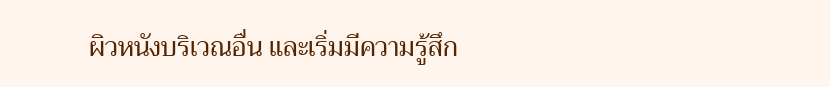ผิวหนังบริเวณอื่น และเริ่มมีความรู้สึก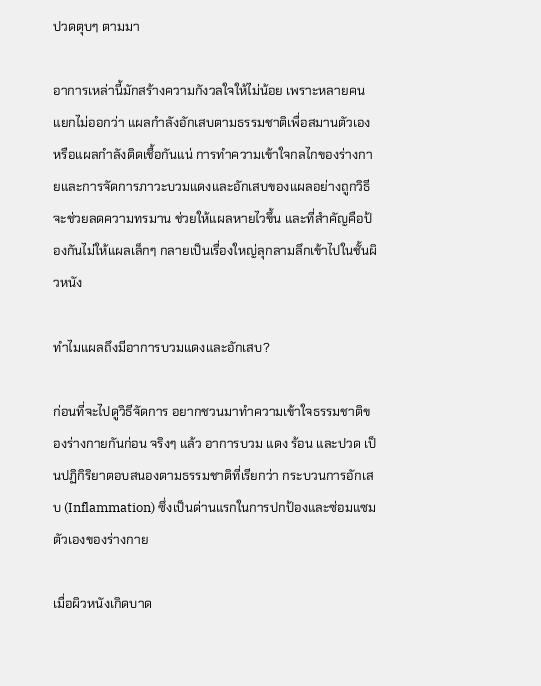ปวดตุบๆ ตามมา

อาการเหล่านี้มักสร้างความกังวลใจให้ไม่น้อย เพราะหลายคนแยกไม่ออกว่า แผลกำลังอักเสบตามธรรมชาติเพื่อสมานตัวเอง หรือแผลกำลังติดเชื้อกันแน่ การทำความเข้าใจกลไกของร่างกายและการจัดการภาวะบวมแดงและอักเสบของแผลอย่างถูกวิธี จะช่วยลดความทรมาน ช่วยให้แผลหายไวขึ้น และที่สำคัญคือป้องกันไม่ให้แผลเล็กๆ กลายเป็นเรื่องใหญ่ลุกลามลึกเข้าไปในชั้นผิวหนัง

ทำไมแผลถึงมีอาการบวมแดงและอักเสบ?

ก่อนที่จะไปดูวิธีจัดการ อยากชวนมาทำความเข้าใจธรรมชาติของร่างกายกันก่อน จริงๆ แล้ว อาการบวม แดง ร้อน และปวด เป็นปฏิกิริยาตอบสนองตามธรรมชาติที่เรียกว่า กระบวนการอักเสบ (Inflammation) ซึ่งเป็นด่านแรกในการปกป้องและซ่อมแซมตัวเองของร่างกาย

เมื่อผิวหนังเกิดบาด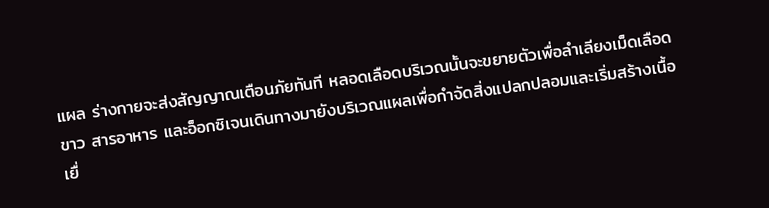แผล ร่างกายจะส่งสัญญาณเตือนภัยทันที หลอดเลือดบริเวณนั้นจะขยายตัวเพื่อลำเลียงเม็ดเลือดขาว สารอาหาร และอ็อกซิเจนเดินทางมายังบริเวณแผลเพื่อกำจัดสิ่งแปลกปลอมและเริ่มสร้างเนื้อเยื่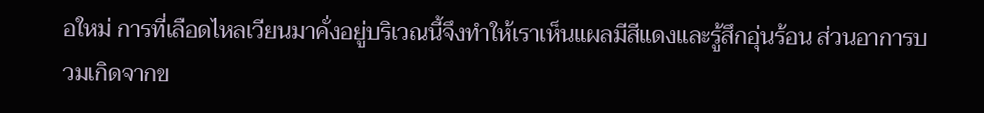อใหม่ การที่เลือดไหลเวียนมาคั่งอยู่บริเวณนี้จึงทำให้เราเห็นแผลมีสีแดงและรู้สึกอุ่นร้อน ส่วนอาการบวมเกิดจากข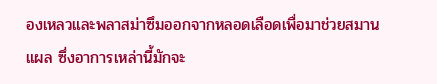องเหลวและพลาสม่าซึมออกจากหลอดเลือดเพื่อมาช่วยสมานแผล ซึ่งอาการเหล่านี้มักจะ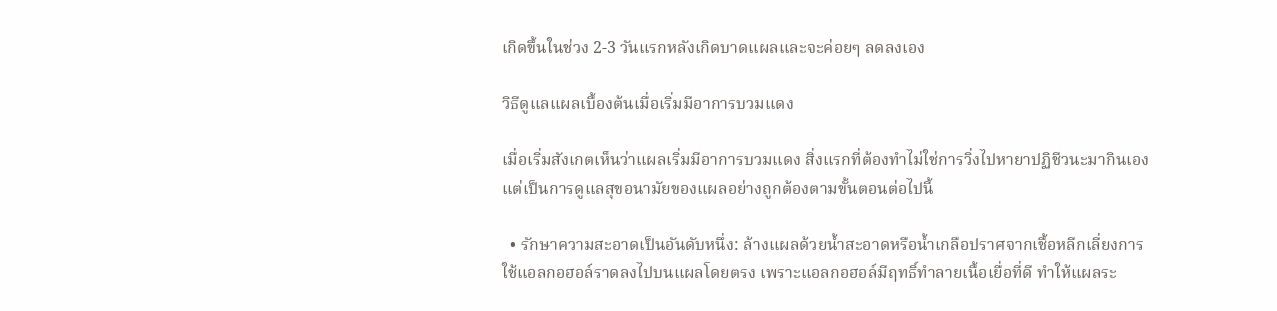เกิดขึ้นในช่วง 2-3 วันแรกหลังเกิดบาดแผลและจะค่อยๆ ลดลงเอง

วิธีดูแลแผลเบื้องต้นเมื่อเริ่มมีอาการบวมแดง

เมื่อเริ่มสังเกตเห็นว่าแผลเริ่มมีอาการบวมแดง สิ่งแรกที่ต้องทำไม่ใช่การวิ่งไปหายาปฏิชีวนะมากินเอง แต่เป็นการดูแลสุขอนามัยของแผลอย่างถูกต้องตามขั้นตอนต่อไปนี้

  • รักษาความสะอาดเป็นอันดับหนึ่ง: ล้างแผลด้วยน้ำสะอาดหรือน้ำเกลือปราศจากเชื้อหลีกเลี่ยงการใช้แอลกอฮอล์ราดลงไปบนแผลโดยตรง เพราะแอลกอฮอล์มีฤทธิ์ทำลายเนื้อเยื่อที่ดี ทำให้แผลระ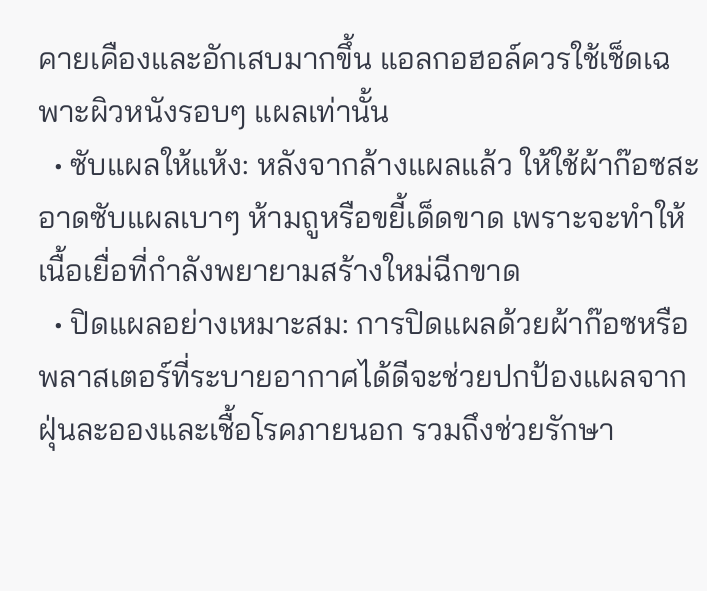คายเคืองและอักเสบมากขึ้น แอลกอฮอล์ควรใช้เช็ดเฉพาะผิวหนังรอบๆ แผลเท่านั้น
  • ซับแผลให้แห้ง: หลังจากล้างแผลแล้ว ให้ใช้ผ้าก๊อซสะอาดซับแผลเบาๆ ห้ามถูหรือขยี้เด็ดขาด เพราะจะทำให้เนื้อเยื่อที่กำลังพยายามสร้างใหม่ฉีกขาด
  • ปิดแผลอย่างเหมาะสม: การปิดแผลด้วยผ้าก๊อซหรือพลาสเตอร์ที่ระบายอากาศได้ดีจะช่วยปกป้องแผลจากฝุ่นละอองและเชื้อโรคภายนอก รวมถึงช่วยรักษา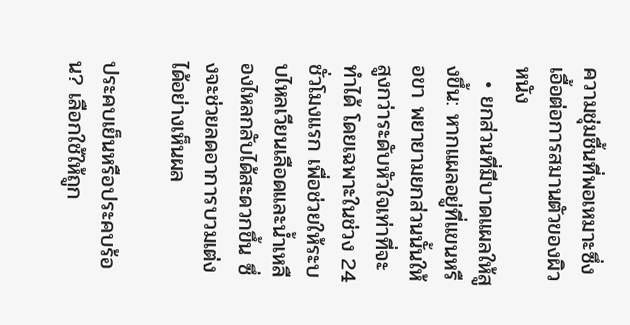ความชุ่มชื้นที่พอเหมาะซึ่งเอื้อต่อการสมานตัวของผิวหนัง
  • ยกส่วนที่มีบาดแผลให้สูงขึ้น: หากแผลอยู่ที่แขนหรือขา พยายามยกส่วนนั้นให้สูงกว่าระดับหัวใจเท่าที่จะทำได้ โดยเฉพาะในช่วง 24 ชั่วโมงแรก เพื่อช่วยให้ระบบไหลเวียนเลือดและน้ำเหลืองไหลกลับได้สะดวกขึ้น ซึ่งจะช่วยลดอาการบวมเต่งได้อย่างเห็นผล

ประคบเย็นหรือประคบร้อน? เลือกใช้ให้ถูก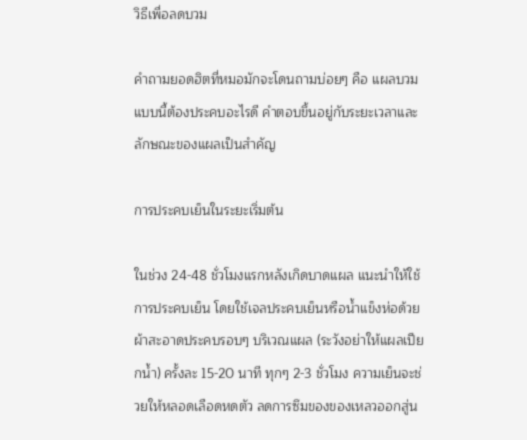วิธีเพื่อลดบวม

คำถามยอดฮิตที่หมอมักจะโดนถามบ่อยๆ คือ แผลบวมแบบนี้ต้องประคบอะไรดี คำตอบขึ้นอยู่กับระยะเวลาและลักษณะของแผลเป็นสำคัญ

การประคบเย็นในระยะเริ่มต้น

ในช่วง 24-48 ชั่วโมงแรกหลังเกิดบาดแผล แนะนำให้ใช้การประคบเย็น โดยใช้เจลประคบเย็นหรือน้ำแข็งห่อด้วยผ้าสะอาดประคบรอบๆ บริเวณแผล (ระวังอย่าให้แผลเปียกน้ำ) ครั้งละ 15-20 นาที ทุกๆ 2-3 ชั่วโมง ความเย็นจะช่วยให้หลอดเลือดหดตัว ลดการซึมของของเหลวออกสู่น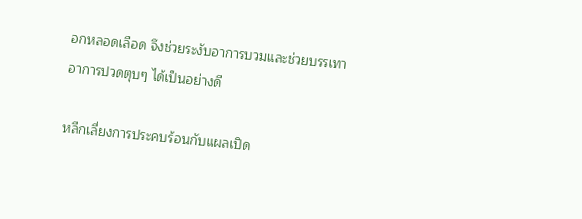อกหลอดเลือด จึงช่วยระงับอาการบวมและช่วยบรรเทาอาการปวดตุบๆ ได้เป็นอย่างดี

หลีกเลี่ยงการประคบร้อนกับแผลเปิด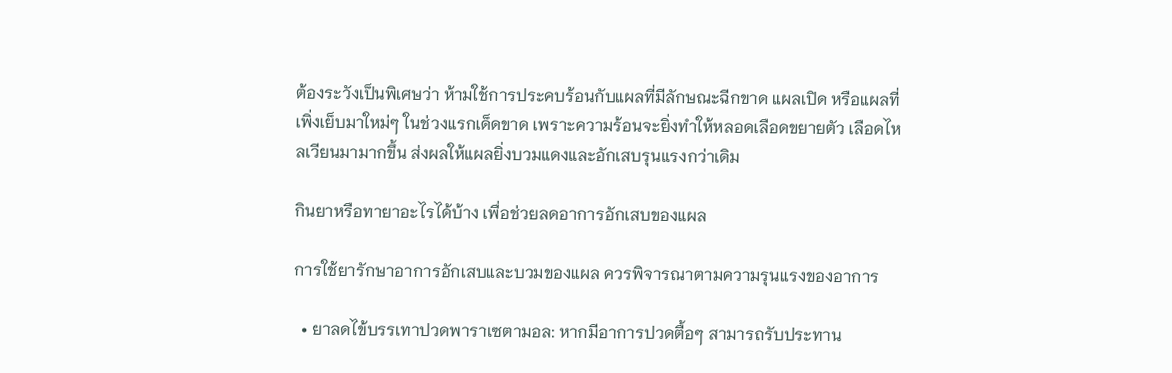ต้องระวังเป็นพิเศษว่า ห้ามใช้การประคบร้อนกับแผลที่มีลักษณะฉีกขาด แผลเปิด หรือแผลที่เพิ่งเย็บมาใหม่ๆ ในช่วงแรกเด็ดขาด เพราะความร้อนจะยิ่งทำให้หลอดเลือดขยายตัว เลือดไหลเวียนมามากขึ้น ส่งผลให้แผลยิ่งบวมแดงและอักเสบรุนแรงกว่าเดิม

กินยาหรือทายาอะไรได้บ้าง เพื่อช่วยลดอาการอักเสบของแผล

การใช้ยารักษาอาการอักเสบและบวมของแผล ควรพิจารณาตามความรุนแรงของอาการ

  • ยาลดไข้บรรเทาปวดพาราเซตามอล: หากมีอาการปวดตื้อๆ สามารถรับประทาน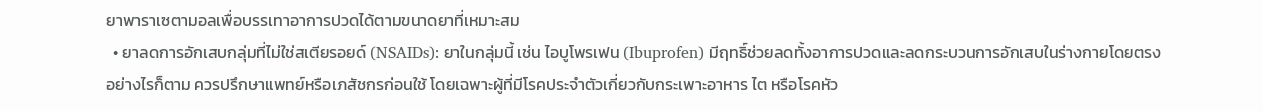ยาพาราเซตามอลเพื่อบรรเทาอาการปวดได้ตามขนาดยาที่เหมาะสม
  • ยาลดการอักเสบกลุ่มที่ไม่ใช่สเตียรอยด์ (NSAIDs): ยาในกลุ่มนี้ เช่น ไอบูโพรเฟน (Ibuprofen) มีฤทธิ์ช่วยลดทั้งอาการปวดและลดกระบวนการอักเสบในร่างกายโดยตรง อย่างไรก็ตาม ควรปรึกษาแพทย์หรือเภสัชกรก่อนใช้ โดยเฉพาะผู้ที่มีโรคประจำตัวเกี่ยวกับกระเพาะอาหาร ไต หรือโรคหัว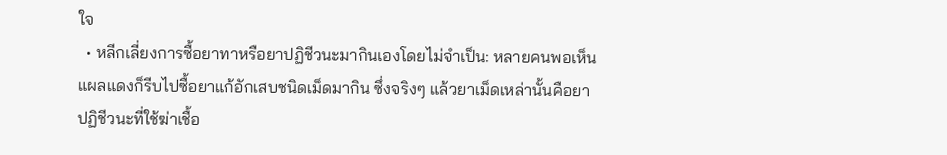ใจ
  • หลีกเลี่ยงการซื้อยาทาหรือยาปฏิชีวนะมากินเองโดยไม่จำเป็น: หลายคนพอเห็นแผลแดงก็รีบไปซื้อยาแก้อักเสบชนิดเม็ดมากิน ซึ่งจริงๆ แล้วยาเม็ดเหล่านั้นคือยาปฏิชีวนะที่ใช้ฆ่าเชื้อ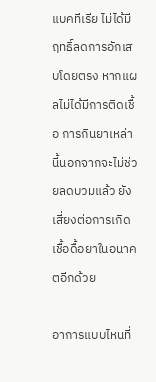แบคทีเรีย ไม่ได้มีฤทธิ์ลดการอักเสบโดยตรง หากแผลไม่ได้มีการติดเชื้อ การกินยาเหล่านี้นอกจากจะไม่ช่วยลดบวมแล้ว ยังเสี่ยงต่อการเกิดเชื้อดื้อยาในอนาคตอีกด้วย

อาการแบบไหนที่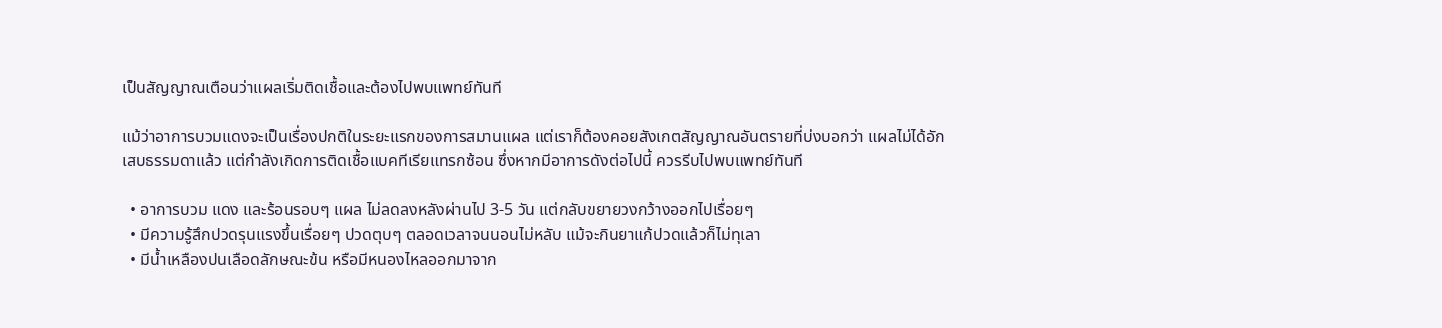เป็นสัญญาณเตือนว่าแผลเริ่มติดเชื้อและต้องไปพบแพทย์ทันที

แม้ว่าอาการบวมแดงจะเป็นเรื่องปกติในระยะแรกของการสมานแผล แต่เราก็ต้องคอยสังเกตสัญญาณอันตรายที่บ่งบอกว่า แผลไม่ได้อักเสบธรรมดาแล้ว แต่กำลังเกิดการติดเชื้อแบคทีเรียแทรกซ้อน ซึ่งหากมีอาการดังต่อไปนี้ ควรรีบไปพบแพทย์ทันที

  • อาการบวม แดง และร้อนรอบๆ แผล ไม่ลดลงหลังผ่านไป 3-5 วัน แต่กลับขยายวงกว้างออกไปเรื่อยๆ
  • มีความรู้สึกปวดรุนแรงขึ้นเรื่อยๆ ปวดตุบๆ ตลอดเวลาจนนอนไม่หลับ แม้จะกินยาแก้ปวดแล้วก็ไม่ทุเลา
  • มีน้ำเหลืองปนเลือดลักษณะข้น หรือมีหนองไหลออกมาจาก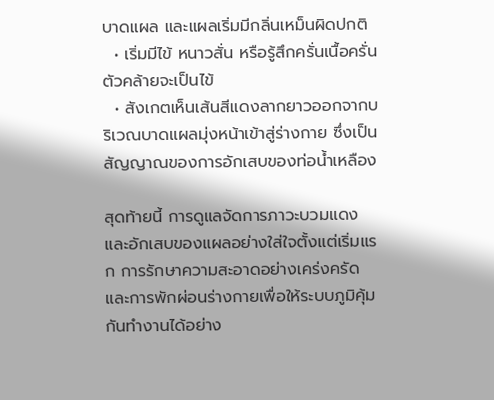บาดแผล และแผลเริ่มมีกลิ่นเหม็นผิดปกติ
  • เริ่มมีไข้ หนาวสั่น หรือรู้สึกครั่นเนื้อครั่นตัวคล้ายจะเป็นไข้
  • สังเกตเห็นเส้นสีแดงลากยาวออกจากบริเวณบาดแผลมุ่งหน้าเข้าสู่ร่างกาย ซึ่งเป็นสัญญาณของการอักเสบของท่อน้ำเหลือง

สุดท้ายนี้ การดูแลจัดการภาวะบวมแดงและอักเสบของแผลอย่างใส่ใจตั้งแต่เริ่มแรก การรักษาความสะอาดอย่างเคร่งครัด และการพักผ่อนร่างกายเพื่อให้ระบบภูมิคุ้มกันทำงานได้อย่าง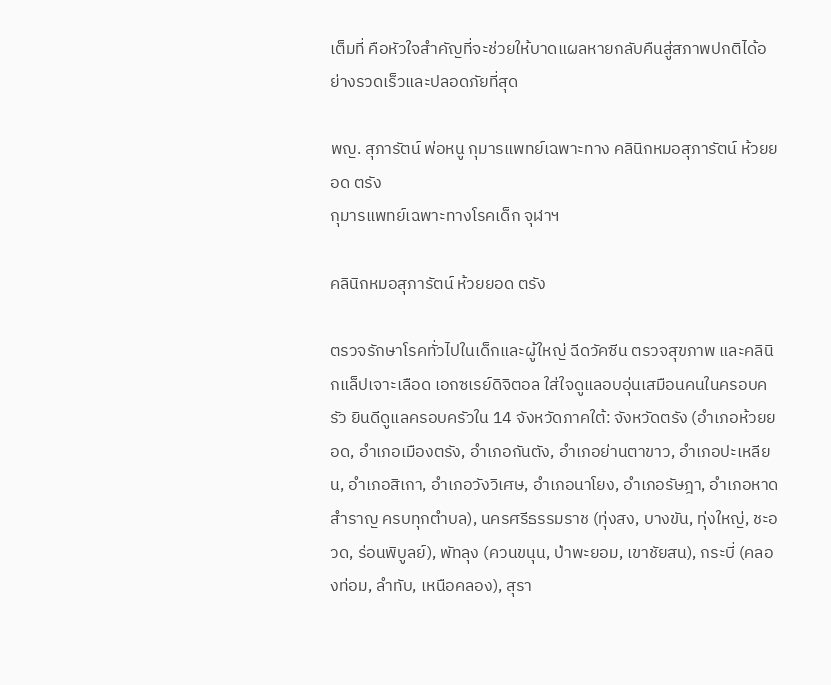เต็มที่ คือหัวใจสำคัญที่จะช่วยให้บาดแผลหายกลับคืนสู่สภาพปกติได้อย่างรวดเร็วและปลอดภัยที่สุด

พญ. สุภารัตน์ พ่อหนู กุมารแพทย์เฉพาะทาง คลินิกหมอสุภารัตน์ ห้วยยอด ตรัง
กุมารแพทย์เฉพาะทางโรคเด็ก จุฬาฯ

คลินิกหมอสุภารัตน์ ห้วยยอด ตรัง

ตรวจรักษาโรคทั่วไปในเด็กและผู้ใหญ่ ฉีดวัคซีน ตรวจสุขภาพ และคลินิกแล็ปเจาะเลือด เอกซเรย์ดิจิตอล ใส่ใจดูแลอบอุ่นเสมือนคนในครอบครัว ยินดีดูแลครอบครัวใน 14 จังหวัดภาคใต้: จังหวัดตรัง (อำเภอห้วยยอด, อำเภอเมืองตรัง, อำเภอกันตัง, อำเภอย่านตาขาว, อำเภอปะเหลียน, อำเภอสิเกา, อำเภอวังวิเศษ, อำเภอนาโยง, อำเภอรัษฎา, อำเภอหาดสำราญ ครบทุกตำบล), นครศรีธรรมราช (ทุ่งสง, บางขัน, ทุ่งใหญ่, ชะอวด, ร่อนพิบูลย์), พัทลุง (ควนขนุน, ป่าพะยอม, เขาชัยสน), กระบี่ (คลองท่อม, ลำทับ, เหนือคลอง), สุรา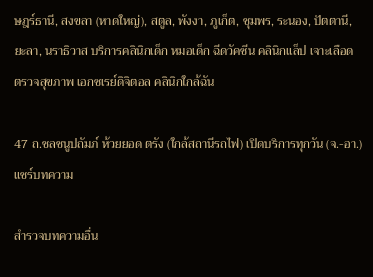ษฎร์ธานี, สงขลา (หาดใหญ่), สตูล, พังงา, ภูเก็ต, ชุมพร, ระนอง, ปัตตานี, ยะลา, นราธิวาส บริการคลินิกเด็ก หมอเด็ก ฉีดวัคซีน คลินิกแล็ป เจาะเลือด ตรวจสุขภาพ เอกซเรย์ดิจิตอล คลินิกใกล้ฉัน

47 ถ.ชลชนูปถัมภ์ ห้วยยอด ตรัง (ใกล้สถานีรถไฟ) เปิดบริการทุกวัน (จ.-อา.)
แชร์บทความ

สำรวจบทความอื่น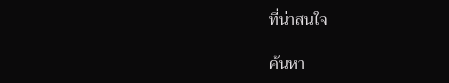ที่น่าสนใจ

ค้นหา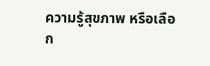ความรู้สุขภาพ หรือเลือก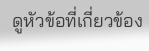ดูหัวข้อที่เกี่ยวข้อง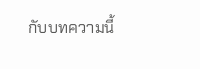กับบทความนี้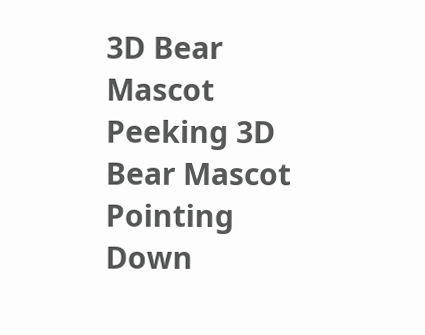3D Bear Mascot Peeking 3D Bear Mascot Pointing Down